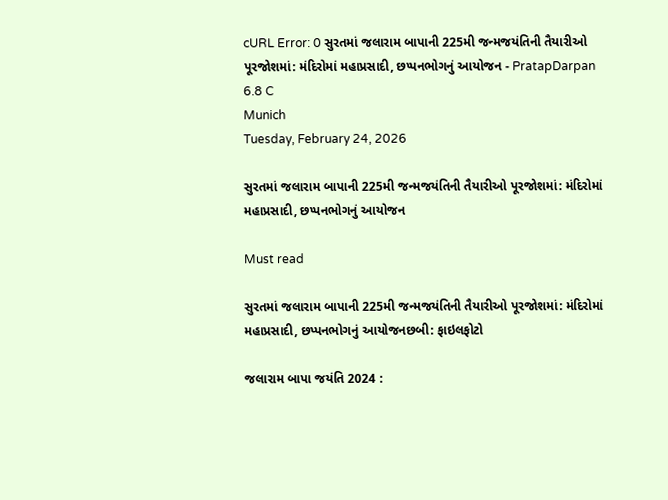cURL Error: 0 સુરતમાં જલારામ બાપાની 225મી જન્મજયંતિની તૈયારીઓ પૂરજોશમાં: મંદિરોમાં મહાપ્રસાદી, છપ્પનભોગનું આયોજન - PratapDarpan
6.8 C
Munich
Tuesday, February 24, 2026

સુરતમાં જલારામ બાપાની 225મી જન્મજયંતિની તૈયારીઓ પૂરજોશમાં: મંદિરોમાં મહાપ્રસાદી, છપ્પનભોગનું આયોજન

Must read

સુરતમાં જલારામ બાપાની 225મી જન્મજયંતિની તૈયારીઓ પૂરજોશમાં: મંદિરોમાં મહાપ્રસાદી, છપ્પનભોગનું આયોજનછબી: ફાઇલફોટો

જલારામ બાપા જયંતિ 2024 :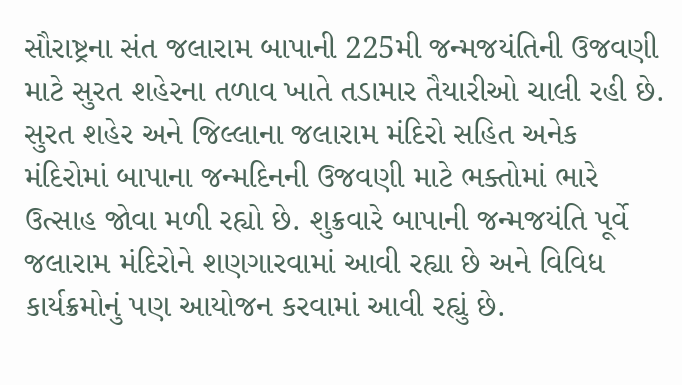સૌરાષ્ટ્રના સંત જલારામ બાપાની 225મી જન્મજયંતિની ઉજવણી માટે સુરત શહેરના તળાવ ખાતે તડામાર તૈયારીઓ ચાલી રહી છે. સુરત શહેર અને જિલ્લાના જલારામ મંદિરો સહિત અનેક મંદિરોમાં બાપાના જન્મદિનની ઉજવણી માટે ભક્તોમાં ભારે ઉત્સાહ જોવા મળી રહ્યો છે. શુક્રવારે બાપાની જન્મજયંતિ પૂર્વે જલારામ મંદિરોને શણગારવામાં આવી રહ્યા છે અને વિવિધ કાર્યક્રમોનું પણ આયોજન કરવામાં આવી રહ્યું છે.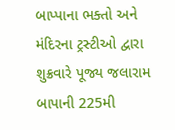બાપ્પાના ભક્તો અને મંદિરના ટ્રસ્ટીઓ દ્વારા શુક્રવારે પૂજ્ય જલારામ બાપાની 225મી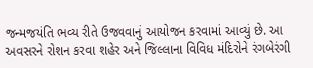જન્મજયંતિ ભવ્ય રીતે ઉજવવાનું આયોજન કરવામાં આવ્યું છે. આ અવસરને રોશન કરવા શહેર અને જિલ્લાના વિવિધ મંદિરોને રંગબેરંગી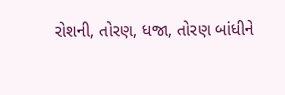રોશની, તોરણ, ધજા, તોરણ બાંધીને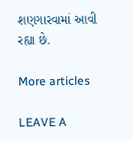શણગારવામાં આવી રહ્યા છે.

More articles

LEAVE A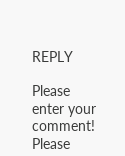REPLY

Please enter your comment!
Please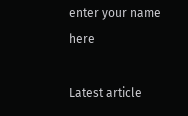enter your name here

Latest article